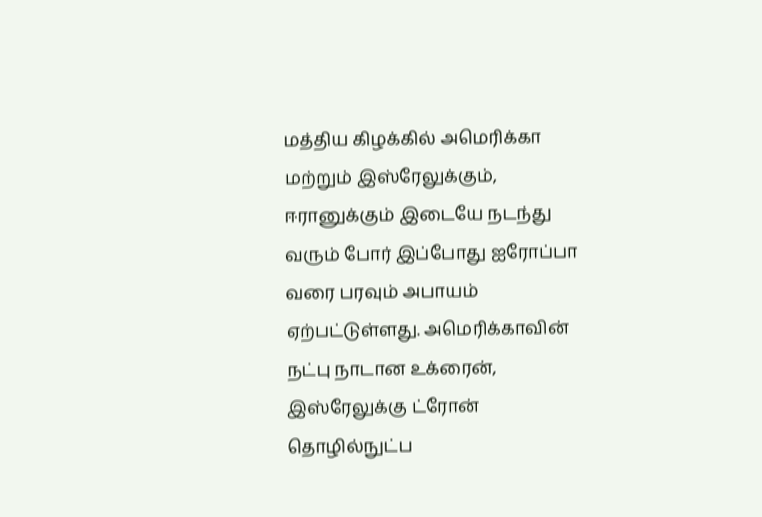மத்திய கிழக்கில் அமெரிக்கா மற்றும் இஸ்ரேலுக்கும், ஈரானுக்கும் இடையே நடந்து வரும் போர் இப்போது ஐரோப்பா வரை பரவும் அபாயம் ஏற்பட்டுள்ளது. அமெரிக்காவின் நட்பு நாடான உக்ரைன், இஸ்ரேலுக்கு ட்ரோன் தொழில்நுட்ப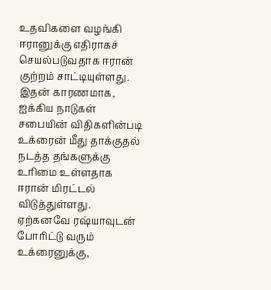உதவிகளை வழங்கி ஈரானுக்கு எதிராகச் செயல்படுவதாக ஈரான் குற்றம் சாட்டியுள்ளது.
இதன் காரணமாக, ஐக்கிய நாடுகள் சபையின் விதிகளின்படி உக்ரைன் மீது தாக்குதல் நடத்த தங்களுக்கு உரிமை உள்ளதாக ஈரான் மிரட்டல் விடுத்துள்ளது. ஏற்கனவே ரஷ்யாவுடன் போரிட்டு வரும் உக்ரைனுக்கு,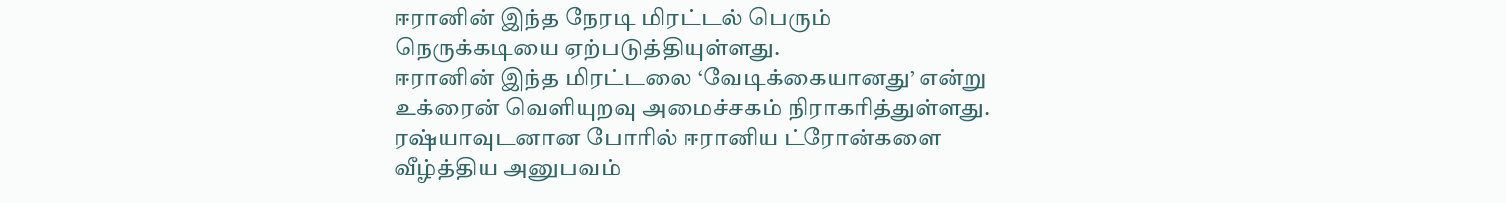ஈரானின் இந்த நேரடி மிரட்டல் பெரும் நெருக்கடியை ஏற்படுத்தியுள்ளது.
ஈரானின் இந்த மிரட்டலை ‘வேடிக்கையானது’ என்று உக்ரைன் வெளியுறவு அமைச்சகம் நிராகரித்துள்ளது. ரஷ்யாவுடனான போரில் ஈரானிய ட்ரோன்களை வீழ்த்திய அனுபவம்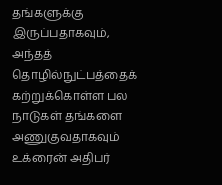தங்களுக்கு இருப்பதாகவும், அந்தத் தொழில்நுட்பத்தைக் கற்றுக்கொள்ள பல நாடுகள் தங்களை அணுகுவதாகவும் உக்ரைன் அதிபர்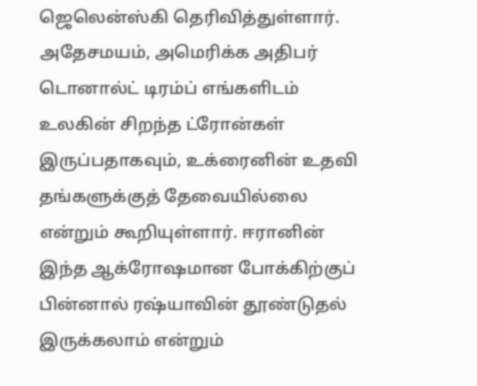ஜெலென்ஸ்கி தெரிவித்துள்ளார்.
அதேசமயம், அமெரிக்க அதிபர் டொனால்ட் டிரம்ப் எங்களிடம் உலகின் சிறந்த ட்ரோன்கள் இருப்பதாகவும், உக்ரைனின் உதவி தங்களுக்குத் தேவையில்லை என்றும் கூறியுள்ளார். ஈரானின் இந்த ஆக்ரோஷமான போக்கிற்குப் பின்னால் ரஷ்யாவின் தூண்டுதல் இருக்கலாம் என்றும்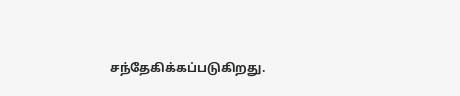சந்தேகிக்கப்படுகிறது.